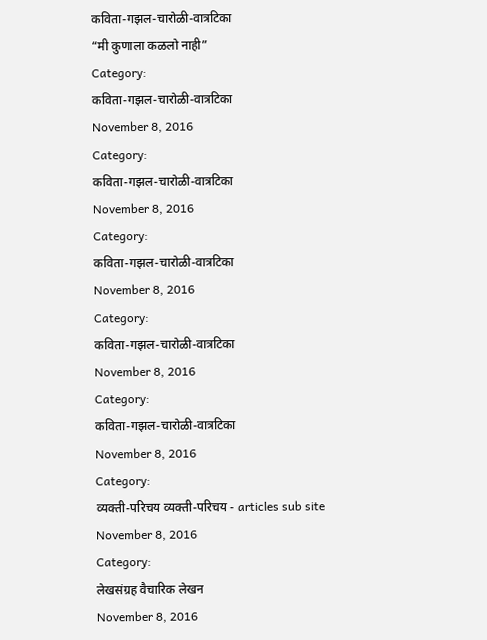कविता-गझल-चारोळी-वात्रटिका
“मी कुणाला कळलो नाही”
Category:
कविता-गझल-चारोळी-वात्रटिका
November 8, 2016
Category:
कविता-गझल-चारोळी-वात्रटिका
November 8, 2016
Category:
कविता-गझल-चारोळी-वात्रटिका
November 8, 2016
Category:
कविता-गझल-चारोळी-वात्रटिका
November 8, 2016
Category:
कविता-गझल-चारोळी-वात्रटिका
November 8, 2016
Category:
व्यक्ती-परिचय व्यक्ती-परिचय - articles sub site
November 8, 2016
Category:
लेखसंग्रह वैचारिक लेखन
November 8, 2016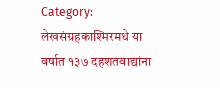Category:
लेखसंग्रहकाश्मिरमधे या वर्षात १३७ दहशतवाद्यांना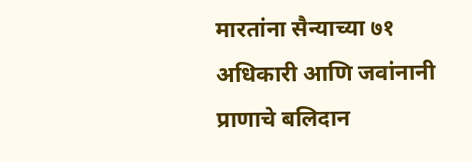मारतांना सैन्याच्या ७१ अधिकारी आणि जवांनानी प्राणाचे बलिदान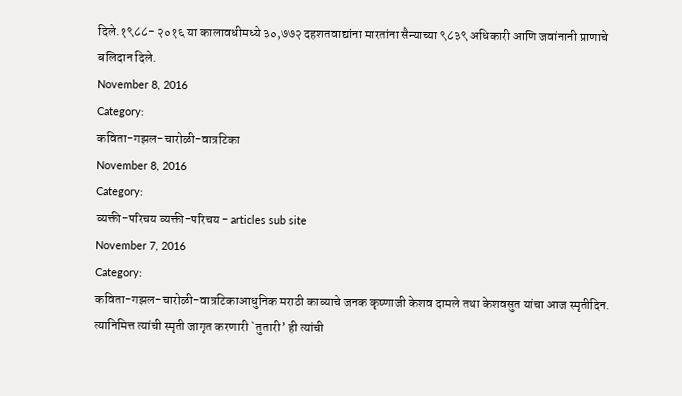दिले.१९८८- २०१६ या कालावधीमध्ये ३०,७७२ दहशतवाद्यांना मारतांना सैन्याच्या ९८३९ अधिकारी आणि जवांनानी प्राणाचे बलिदान दिले.
November 8, 2016
Category:
कविता-गझल-चारोळी-वात्रटिका
November 8, 2016
Category:
व्यक्ती-परिचय व्यक्ती-परिचय - articles sub site
November 7, 2016
Category:
कविता-गझल-चारोळी-वात्रटिकाआधुनिक मराठी काव्याचे जनक कृष्णाजी केशव दामले तथा केशवसुत यांचा आज स्मृतीदिन. त्यानिमित्त त्यांची स्मृती जागृत करणारी `तुतारी’ ही त्यांची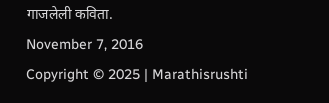गाजलेली कविता.
November 7, 2016
Copyright © 2025 | Marathisrushti